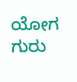ಯೋಗ ಗುರು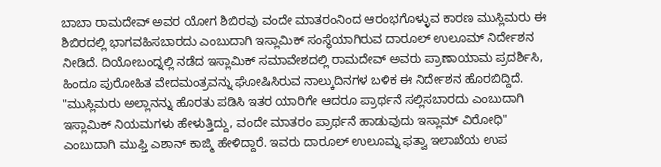ಬಾಬಾ ರಾಮದೇವ್ ಅವರ ಯೋಗ ಶಿಬಿರವು ವಂದೇ ಮಾತರಂನಿಂದ ಆರಂಭಗೊಳ್ಳುವ ಕಾರಣ ಮುಸ್ಲಿಮರು ಈ ಶಿಬಿರದಲ್ಲಿ ಭಾಗವಹಿಸಬಾರದು ಎಂಬುದಾಗಿ ಇಸ್ಲಾಮಿಕ್ ಸಂಸ್ಥೆಯಾಗಿರುವ ದಾರೂಲ್ ಉಲೂಮ್ ನಿರ್ದೇಶನ ನೀಡಿದೆ. ದಿಯೋಬಂದ್ನಲ್ಲಿ ನಡೆದ ಇಸ್ಲಾಮಿಕ್ ಸಮಾವೇಶದಲ್ಲಿ ರಾಮದೇವ್ ಅವರು ಪ್ರಾಣಾಯಾಮ ಪ್ರದರ್ಶಿಸಿ, ಹಿಂದೂ ಪುರೋಹಿತ ವೇದಮಂತ್ರವನ್ನು ಘೋಷಿಸಿರುವ ನಾಲ್ಕುದಿನಗಳ ಬಳಿಕ ಈ ನಿರ್ದೇಶನ ಹೊರಬಿದ್ದಿದೆ.
"ಮುಸ್ಲಿಮರು ಅಲ್ಲಾನನ್ನು ಹೊರತು ಪಡಿಸಿ ಇತರ ಯಾರಿಗೇ ಆದರೂ ಪ್ರಾರ್ಥನೆ ಸಲ್ಲಿಸಬಾರದು ಎಂಬುದಾಗಿ ಇಸ್ಲಾಮಿಕ್ ನಿಯಮಗಳು ಹೇಳುತ್ತಿದ್ದು, ವಂದೇ ಮಾತರಂ ಪ್ರಾರ್ಥನೆ ಹಾಡುವುದು ಇಸ್ಲಾಮ್ ವಿರೋಧಿ" ಎಂಬುದಾಗಿ ಮುಫ್ತಿ ಎಶಾನ್ ಕಾಜ್ಮಿ ಹೇಳಿದ್ದಾರೆ. ಇವರು ದಾರೂಲ್ ಉಲೂಮ್ನ ಫತ್ವಾ ಇಲಾಖೆಯ ಉಪ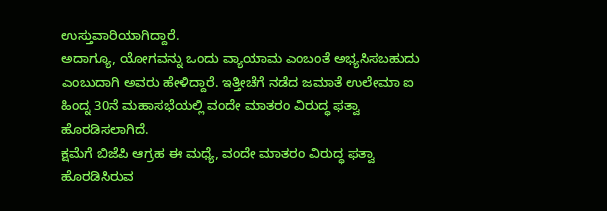ಉಸ್ತುವಾರಿಯಾಗಿದ್ದಾರೆ.
ಅದಾಗ್ಯೂ, ಯೋಗವನ್ನು ಒಂದು ವ್ಯಾಯಾಮ ಎಂಬಂತೆ ಅಭ್ಯಸಿಸಬಹುದು ಎಂಬುದಾಗಿ ಅವರು ಹೇಳಿದ್ದಾರೆ. ಇತ್ತೀಚೆಗೆ ನಡೆದ ಜಮಾತೆ ಉಲೇಮಾ ಐ ಹಿಂದ್ನ 30ನೆ ಮಹಾಸಭೆಯಲ್ಲಿ ವಂದೇ ಮಾತರಂ ವಿರುದ್ಧ ಫತ್ವಾ ಹೊರಡಿಸಲಾಗಿದೆ.
ಕ್ಷಮೆಗೆ ಬಿಜೆಪಿ ಆಗ್ರಹ ಈ ಮಧ್ಯೆ, ವಂದೇ ಮಾತರಂ ವಿರುದ್ಧ ಫತ್ವಾ ಹೊರಡಿಸಿರುವ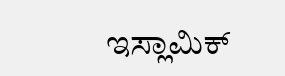ಇಸ್ಲಾಮಿಕ್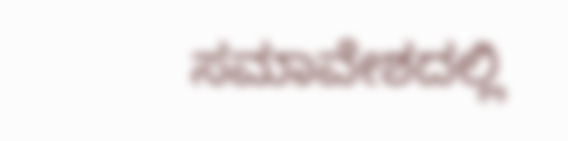ಸಮಾವೇಶದಲ್ಲಿ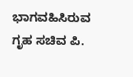ಭಾಗವಹಿಸಿರುವ ಗೃಹ ಸಚಿವ ಪಿ.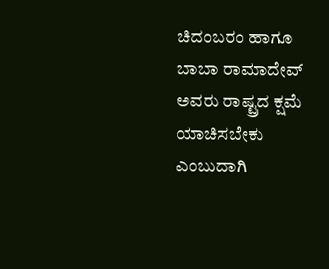ಚಿದಂಬರಂ ಹಾಗೂ ಬಾಬಾ ರಾಮಾದೇವ್ ಅವರು ರಾಷ್ಟ್ರದ ಕ್ಷಮೆ ಯಾಚಿಸಬೇಕು ಎಂಬುದಾಗಿ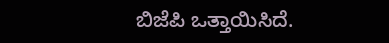ಬಿಜೆಪಿ ಒತ್ತಾಯಿಸಿದೆ.